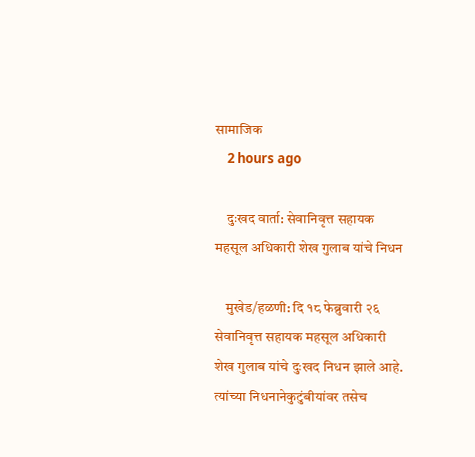सामाजिक
    2 hours ago

    दुःखद वार्ता: सेवानिवृत्त सहायक महसूल अधिकारी शेख गुलाब यांचे निधन

    मुखेड/हळणी: दि १८ फेब्रुवारी २६ सेवानिवृत्त सहायक महसूल अधिकारी शेख गुलाब यांचे दुःखद निधन झाले आहे. त्यांच्या निधनानेकुटुंबीयांवर तसेच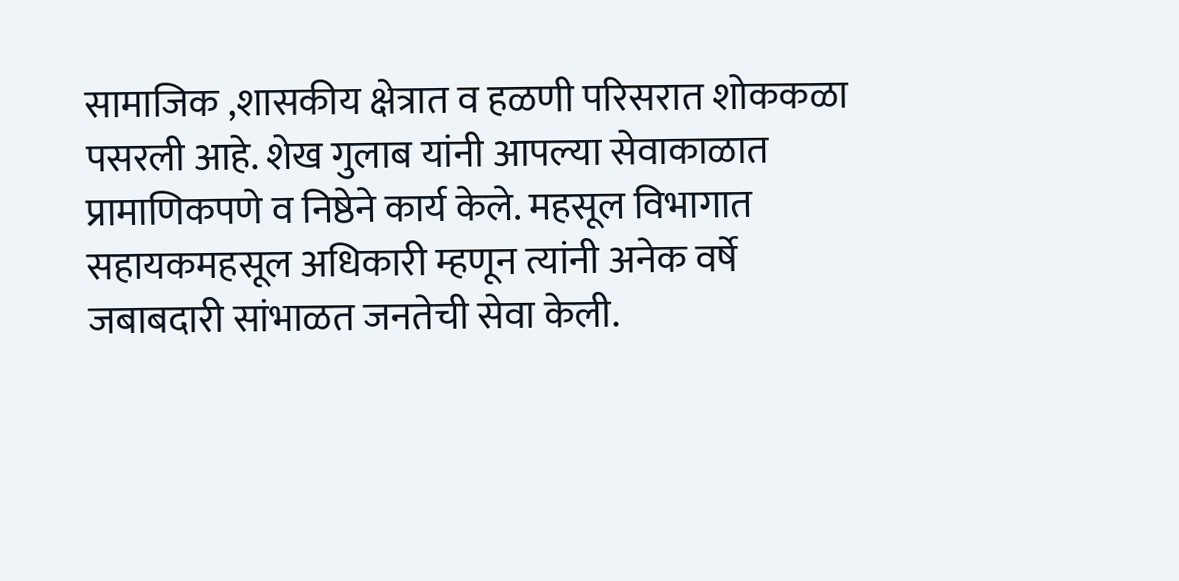सामाजिक ,शासकीय क्षेत्रात व हळणी परिसरात शोककळा पसरली आहे. शेख गुलाब यांनी आपल्या सेवाकाळात प्रामाणिकपणे व निष्ठेने कार्य केले. महसूल विभागात सहायकमहसूल अधिकारी म्हणून त्यांनी अनेक वर्षे जबाबदारी सांभाळत जनतेची सेवा केली.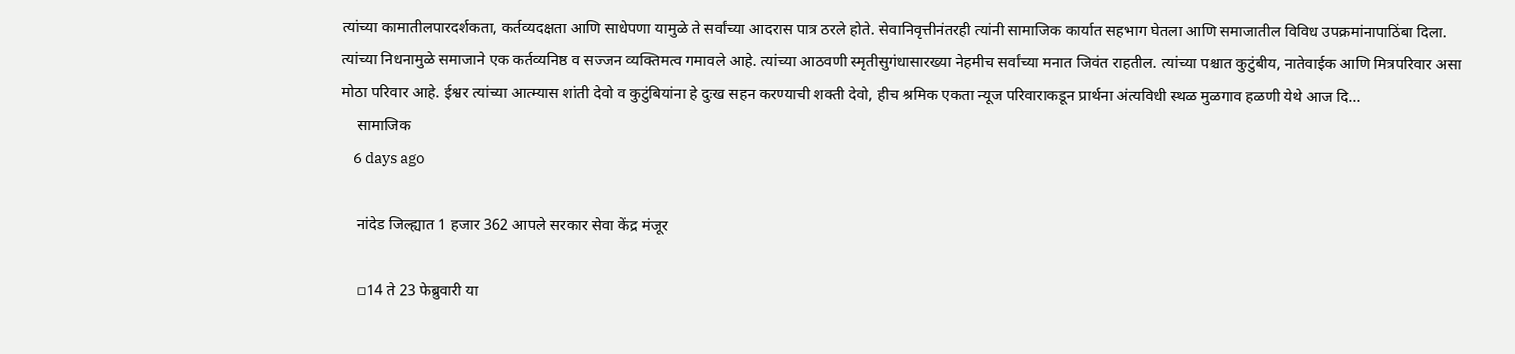त्यांच्या कामातीलपारदर्शकता, कर्तव्यदक्षता आणि साधेपणा यामुळे ते सर्वांच्या आदरास पात्र ठरले होते. सेवानिवृत्तीनंतरही त्यांनी सामाजिक कार्यात सहभाग घेतला आणि समाजातील विविध उपक्रमांनापाठिंबा दिला. त्यांच्या निधनामुळे समाजाने एक कर्तव्यनिष्ठ व सज्जन व्यक्तिमत्व गमावले आहे. त्यांच्या आठवणी स्मृतीसुगंधासारख्या नेहमीच सर्वांच्या मनात जिवंत राहतील. त्यांच्या पश्चात कुटुंबीय, नातेवाईक आणि मित्रपरिवार असा मोठा परिवार आहे. ईश्वर त्यांच्या आत्म्यास शांती देवो व कुटुंबियांना हे दुःख सहन करण्याची शक्ती देवो, हीच श्रमिक एकता न्यूज परिवाराकडून प्रार्थना अंत्यविधी स्थळ मुळगाव हळणी येथे आज दि…
    सामाजिक
    6 days ago

    नांदेड जिल्ह्यात 1 हजार 362 आपले सरकार सेवा केंद्र मंजूर

    ▫14 ते 23 फेब्रुवारी या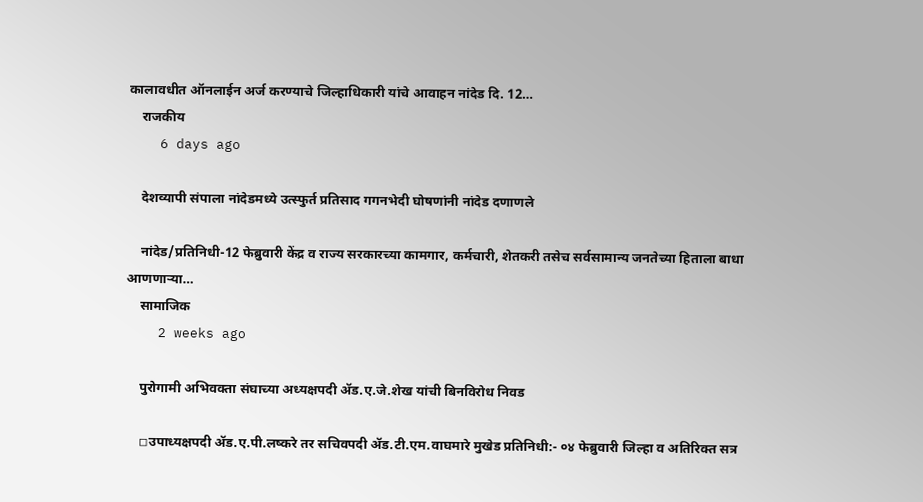कालावधीत ऑनलाईन अर्ज करण्याचे जिल्हाधिकारी यांचे आवाहन नांदेड दि. 12…
    राजकीय
    6 days ago

    देशव्यापी संपाला नांदेडमध्ये उत्स्फुर्त प्रतिसाद गगनभेदी घोषणांनी नांदेड दणाणले

    नांदेड/प्रतिनिधी-12 फेब्रुवारी केंद्र व राज्य सरकारच्या कामगार, कर्मचारी, शेतकरी तसेच सर्वसामान्य जनतेच्या हिताला बाधा आणणार्‍या…
    सामाजिक
    2 weeks ago

    पुरोगामी अभिवक्ता संघाच्या अध्यक्षपदी ॲड.ए.जे.शेख यांची बिनविरोध निवड

    ◽उपाध्यक्षपदी ॲड.ए.पी.लष्करे तर सचिवपदी ॲड.टी.एम.वाघमारे मुखेड प्रतिनिधी:- ०४ फेब्रुवारी जिल्हा व अतिरिक्त सत्र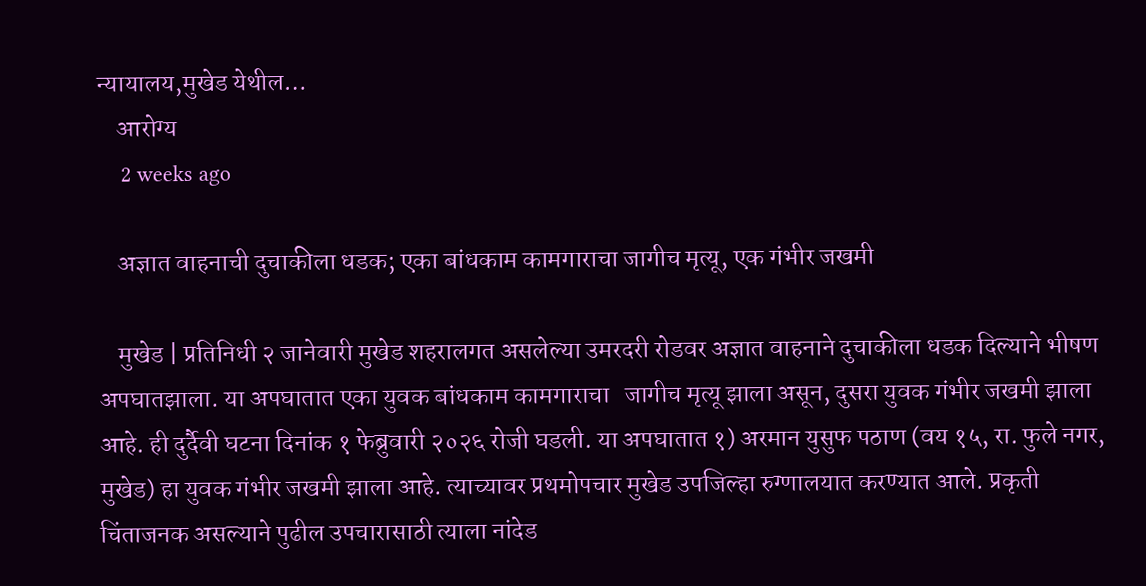न्यायालय,मुखेड येथील…
    आरोग्य
    2 weeks ago

    अज्ञात वाहनाची दुचाकीला धडक; एका बांधकाम कामगाराचा जागीच मृत्यू, एक गंभीर जखमी

    मुखेड | प्रतिनिधी २ जानेवारी मुखेड शहरालगत असलेल्या उमरदरी रोडवर अज्ञात वाहनाने दुचाकीला धडक दिल्याने भीषण अपघातझाला. या अपघातात एका युवक बांधकाम कामगाराचा   जागीच मृत्यू झाला असून, दुसरा युवक गंभीर जखमी झाला आहे. ही दुर्दैवी घटना दिनांक १ फेब्रुवारी २०२६ रोजी घडली. या अपघातात १) अरमान युसुफ पठाण (वय १५, रा. फुले नगर, मुखेड) हा युवक गंभीर जखमी झाला आहे. त्याच्यावर प्रथमोपचार मुखेड उपजिल्हा रुग्णालयात करण्यात आले. प्रकृती चिंताजनक असल्याने पुढील उपचारासाठी त्याला नांदेड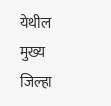येथील मुख्य जिल्हा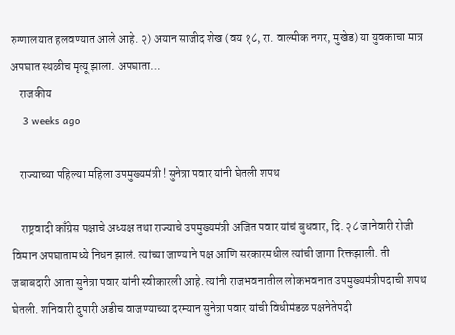रुग्णालयात हलवण्यात आले आहे. २) अयान साजीद शेख (वय १८, रा. वाल्मीक नगर, मुखेड) या युवकाचा मात्र अपघात स्थळीच मृत्यू झाला. अपघाता…
    राजकीय
    3 weeks ago

    राज्याच्या पहिल्या महिला उपमुख्यमंत्री ! सुनेत्रा पवार यांनी घेतली शपथ

    राष्ट्रवादी काँग्रेस पक्षाचे अध्यक्ष तथा राज्याचे उपमुख्यमंत्री अजित पवार यांचं बुधवार, दि. २८ जानेवारी रोजी विमान अपघातामध्ये निधन झालं. त्यांच्या जाण्याने पक्ष आणि सरकारमधील त्यांची जागा रिक्तझाली. ती जबाबदारी आता सुनेत्रा पवार यांनी स्वीकारली आहे. त्यांनी राजभवनातील लोकभवनात उपमुख्यमंत्रीपदाची शपथ घेतली. शनिवारी दुपारी अडीच वाजण्याच्या दरम्यान सुनेत्रा पवार यांची विधीमंडळ पक्षनेतेपदी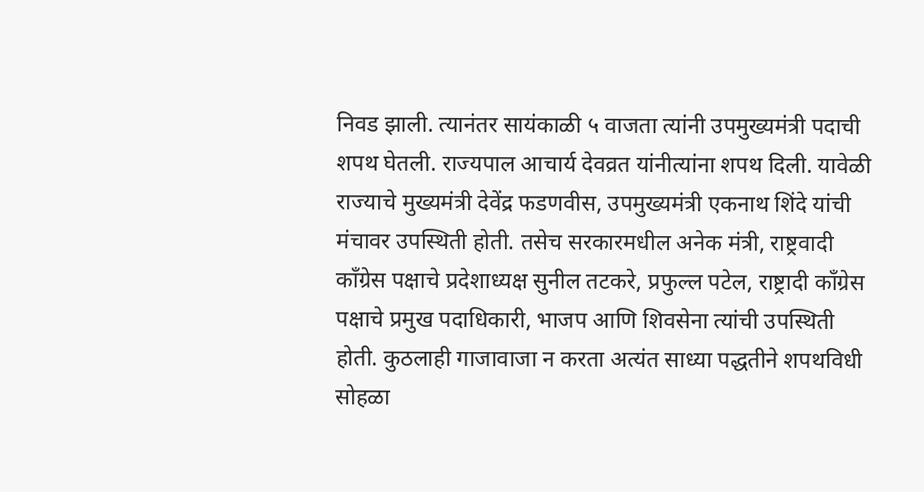निवड झाली. त्यानंतर सायंकाळी ५ वाजता त्यांनी उपमुख्यमंत्री पदाची शपथ घेतली. राज्यपाल आचार्य देवव्रत यांनीत्यांना शपथ दिली. यावेळी राज्याचे मुख्यमंत्री देवेंद्र फडणवीस, उपमुख्यमंत्री एकनाथ शिंदे यांची मंचावर उपस्थिती होती. तसेच सरकारमधील अनेक मंत्री, राष्ट्रवादी काँग्रेस पक्षाचे प्रदेशाध्यक्ष सुनील तटकरे, प्रफुल्ल पटेल, राष्ट्रादी काँग्रेस पक्षाचे प्रमुख पदाधिकारी, भाजप आणि शिवसेना त्यांची उपस्थिती होती. कुठलाही गाजावाजा न करता अत्यंत साध्या पद्धतीने शपथविधी सोहळा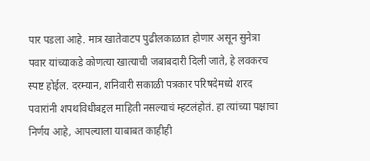पार पडला आहे. मात्र खातेवाटप पुढीलकाळात होणार असून सुनेत्रा पवार यांच्याकडे कोणत्या खात्याची जबाबदारी दिली जाते, हे लवकरच स्पष्ट होईल. दरम्यान, शनिवारी सकाळी पत्रकार परिषदेमध्ये शरद पवारांनी शपथविधीबद्दल माहिती नसल्याचं म्हटलंहोतं. हा त्यांच्या पक्षाचा निर्णय आहे, आपल्याला याबाबत काहीही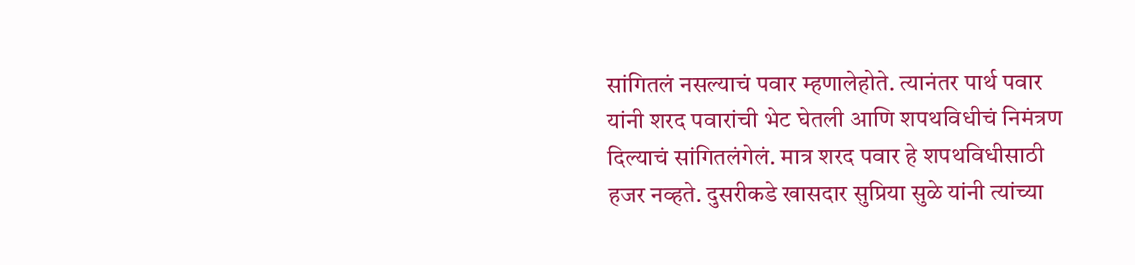सांगितलं नसल्याचं पवार म्हणालेहोते. त्यानंतर पार्थ पवार यांनी शरद पवारांची भेट घेतली आणि शपथविधीचं निमंत्रण दिल्याचं सांगितलंगेलं. मात्र शरद पवार हे शपथविधीसाठी हजर नव्हते. दुसरीकडे खासदार सुप्रिया सुळे यांनी त्यांच्या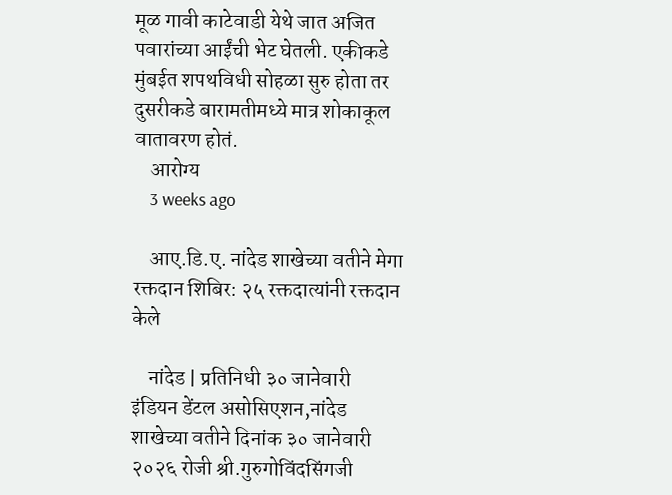मूळ गावी काटेवाडी येथे जात अजित पवारांच्या आईंची भेट घेतली. एकीकडे मुंबईत शपथविधी सोहळा सुरु होता तर दुसरीकडे बारामतीमध्ये मात्र शोकाकूल वातावरण होतं.
    आरोग्य
    3 weeks ago

    आए.डि.ए. नांदेड शाखेच्या वतीने मेगा रक्तदान शिबिर: २५ रक्तदात्यांनी रक्तदान केले

    नांदेड | प्रतिनिधी ३० जानेवारी  इंडियन डेंटल असोसिएशन,नांदेड शाखेच्या वतीने दिनांक ३० जानेवारी २०२६ रोजी श्री.गुरुगोविंदसिंगजी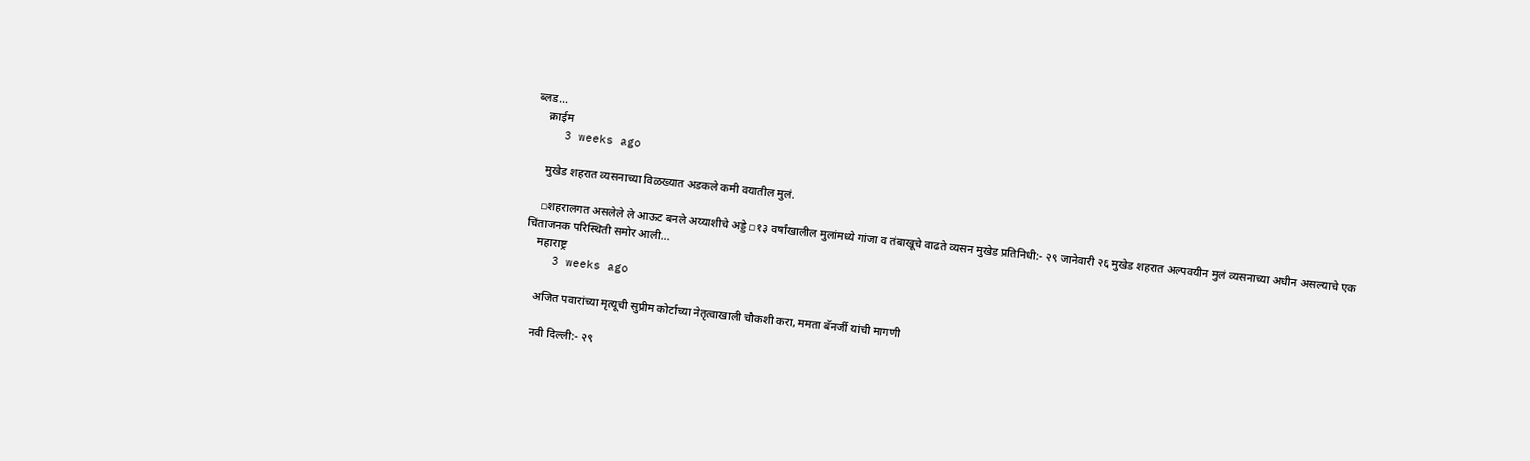ब्लड…
    क्राईम
    3 weeks ago

    मुखेड शहरात व्यसनाच्या विळख्यात अडकले कमी वयातील मुलं.

    ▫शहरालगत असलेले ले आऊट बनले अय्याशीचे अड्डे ▫१३ वर्षांखालील मुलांमध्ये गांजा व तंबाखूचे वाढते व्यसन मुखेड प्रतिनिधी:- २९ जानेवारी २६ मुखेड शहरात अल्पवयीन मुलं व्यसनाच्या अधीन असल्याचे एक चिंताजनक परिस्थिती समोर आली…
    महाराष्ट्र
    3 weeks ago

    अजित पवारांच्या मृत्यूची सुप्रीम कोर्टाच्या नेतृत्वाखाली चौकशी करा, ममता बॅनर्जी यांची मागणी

    नवी दिल्ली:- २९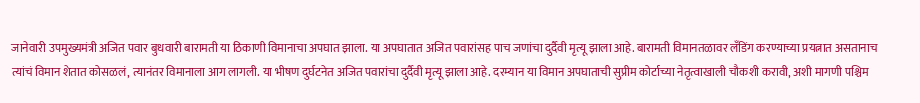जानेवारी उपमुख्यमंत्री अजित पवार बुधवारी बारामती या ठिकाणी विमानाचा अपघात झाला. या अपघातात अजित पवारांसह पाच जणांचा दुर्दैवी मृत्यू झाला आहे. बारामती विमानतळावर लँडिंग करण्याच्या प्रयत्नात असतानाच त्यांचं विमान शेतात कोसळलं, त्यानंतर विमानाला आग लागली. या भीषण दुर्घटनेत अजित पवारांचा दुर्दैवी मृत्यू झाला आहे. दरम्यान या विमान अपघाताची सुप्रीम कोर्टाच्या नेतृत्वाखाली चौकशी करावी, अशी मागणी पश्चिम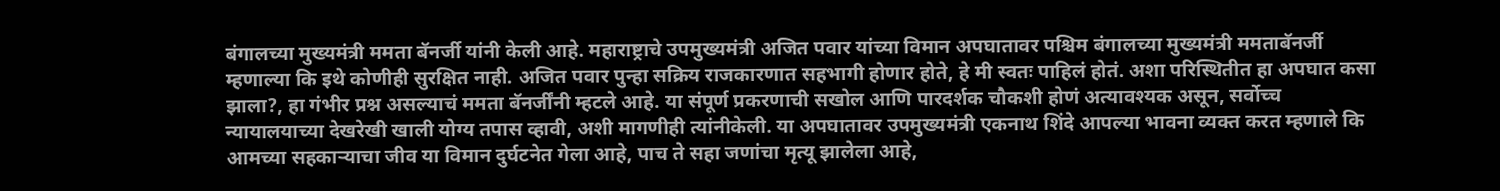बंगालच्या मुख्यमंत्री ममता बॅनर्जी यांनी केली आहे. महाराष्ट्राचे उपमुख्यमंत्री अजित पवार यांच्या विमान अपघातावर पश्चिम बंगालच्या मुख्यमंत्री ममताबॅनर्जी म्हणाल्या कि इथे कोणीही सुरक्षित नाही. अजित पवार पुन्हा सक्रिय राजकारणात सहभागी होणार होते, हे मी स्वतः पाहिलं होतं. अशा परिस्थितीत हा अपघात कसा झाला?, हा गंभीर प्रश्न असल्याचं ममता बॅनर्जींनी म्हटले आहे. या संपूर्ण प्रकरणाची सखोल आणि पारदर्शक चौकशी होणं अत्यावश्यक असून, सर्वोच्च न्यायालयाच्या देखरेखी खाली योग्य तपास व्हावी, अशी मागणीही त्यांनीकेली. या अपघातावर उपमुख्यमंत्री एकनाथ शिंदे आपल्या भावना व्यक्त करत म्हणाले कि आमच्या सहकाऱ्याचा जीव या विमान दुर्घटनेत गेला आहे, पाच ते सहा जणांचा मृत्यू झालेला आहे,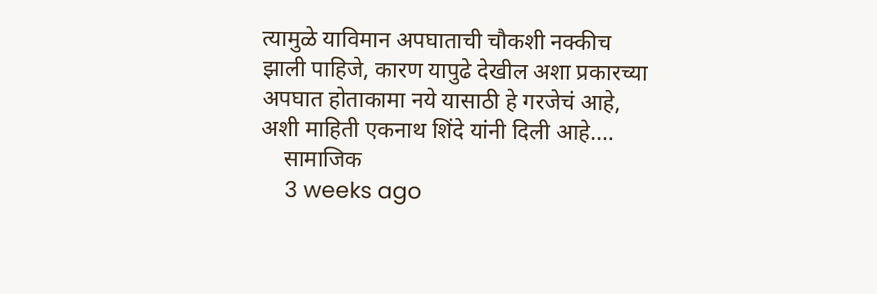त्यामुळे याविमान अपघाताची चौकशी नक्कीच झाली पाहिजे, कारण यापुढे देखील अशा प्रकारच्या अपघात होताकामा नये यासाठी हे गरजेचं आहे, अशी माहिती एकनाथ शिंदे यांनी दिली आहे.…
    सामाजिक
    3 weeks ago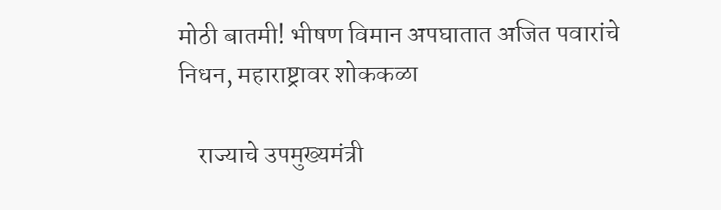मोठी बातमी! भीषण विमान अपघातात अजित पवारांचे निधन, महाराष्ट्रावर शोककळा

    राज्याचे उपमुख्यमंत्री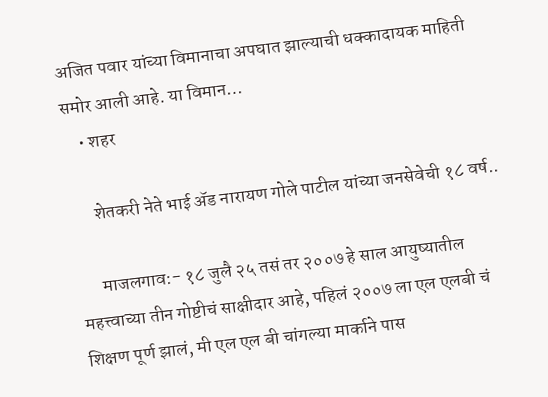अजित पवार यांच्या विमानाचा अपघात झाल्याची धक्कादायक माहिती समोर आली आहे. या विमान…
    • शहर

      शेतकरी नेते भाई ॲड नारायण गोले पाटील यांच्या जनसेवेची १८ वर्ष..

      माजलगाव:- १८ जुलै २५ तसं तर २००७ हे साल आयुष्यातील महत्त्वाच्या तीन गोष्टीचं साक्षीदार आहे, पहिलं २००७ ला एल एलबी चं शिक्षण पूर्ण झालं, मी एल एल बी चांगल्या मार्काने पास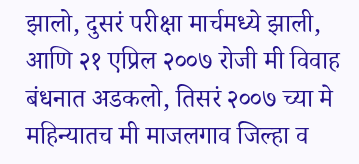झालो, दुसरं परीक्षा मार्चमध्ये झाली, आणि २१ एप्रिल २००७ रोजी मी विवाह बंधनात अडकलो, तिसरं २००७ च्या मे महिन्यातच मी माजलगाव जिल्हा व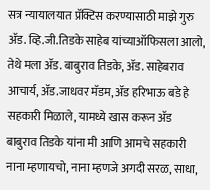सत्र न्यायालयात प्रॅक्टिस करण्यासाठी माझे गुरु ॲड. व्हि.जी.तिडके साहेब यांच्याऑफिसला आलो, तेथे मला ॲड. बाबुराव तिडके, ॲड. साहेबराव आचार्य, ॲड.जाधवर मॅडम, ॲड हरिभाऊ बडे हे सहकारी मिळाले, यामध्ये खास करून ॲड बाबुराव तिडके यांना मी आणि आमचे सहकारी नाना म्हणायचो, नाना म्हणजे अगदी सरळ, साधा,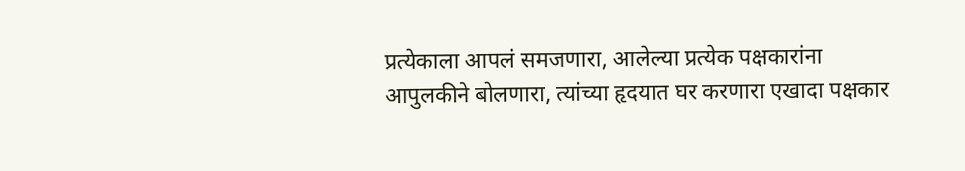प्रत्येकाला आपलं समजणारा, आलेल्या प्रत्येक पक्षकारांना आपुलकीने बोलणारा, त्यांच्या हृदयात घर करणारा एखादा पक्षकार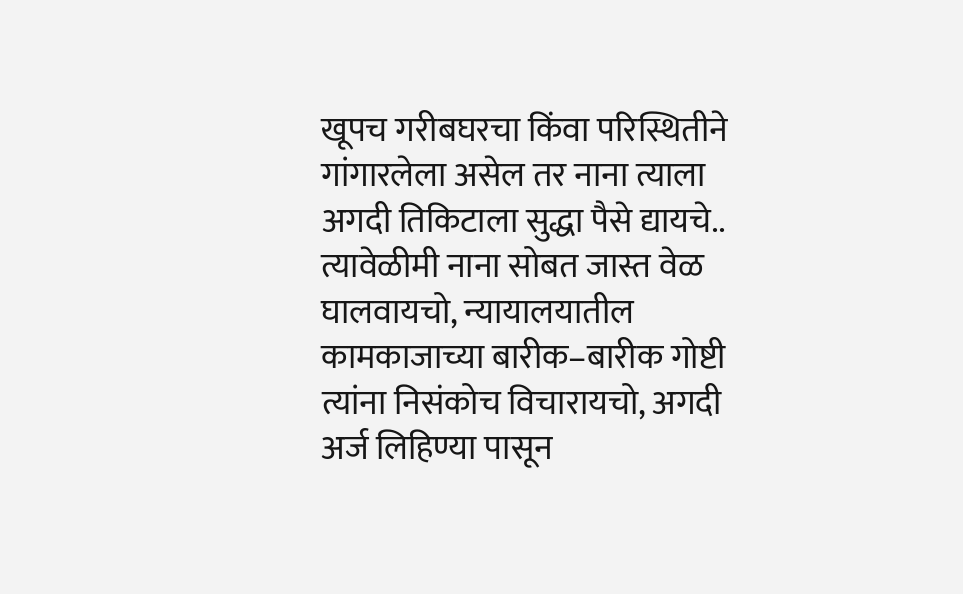खूपच गरीबघरचा किंवा परिस्थितीने गांगारलेला असेल तर नाना त्याला अगदी तिकिटाला सुद्धा पैसे द्यायचे.. त्यावेळीमी नाना सोबत जास्त वेळ घालवायचो, न्यायालयातील कामकाजाच्या बारीक–बारीक गोष्टी त्यांना निसंकोच विचारायचो, अगदी अर्ज लिहिण्या पासून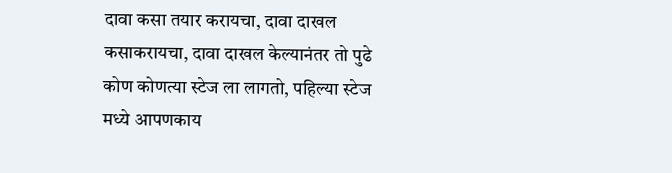दावा कसा तयार करायचा, दावा दाखल कसाकरायचा, दावा दाखल केल्यानंतर तो पुढे कोण कोणत्या स्टेज ला लागतो, पहिल्या स्टेज मध्ये आपणकाय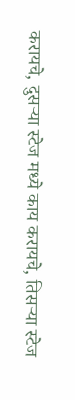करायचे, दुसऱ्या स्टेज मध्ये काय करायचे, तिसऱ्या स्टेज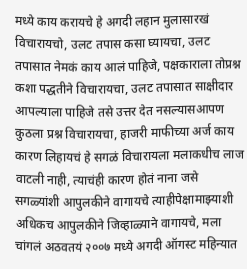मध्ये काय करायचे हे अगदी लहान मुलासारखं विचारायचो, उलट तपास कसा घ्यायचा, उलट तपासात नेमकं काय आलं पाहिजे, पक्षकाराला तोप्रश्न कशा पद्धतीने विचारायचा, उलट तपासात साक्षीदार आपल्याला पाहिजे तसे उत्तर देत नसल्यासआपण कुठला प्रश्न विचारायचा, हाजरी माफीच्या अर्ज काय कारण लिहायचं हे सगळं विचारायला मलाकधीच लाज वाटली नाही, त्याचंही कारण होतं नाना जसे सगळ्यांशी आपुलकीने वागायचे त्याहीपेक्षामाझ्याशी अधिकच आपुलकीने जिव्हाळ्याने वागायचे, मला चांगलं अठवतयं २००७ मध्ये अगदी ऑगस्ट महिन्यात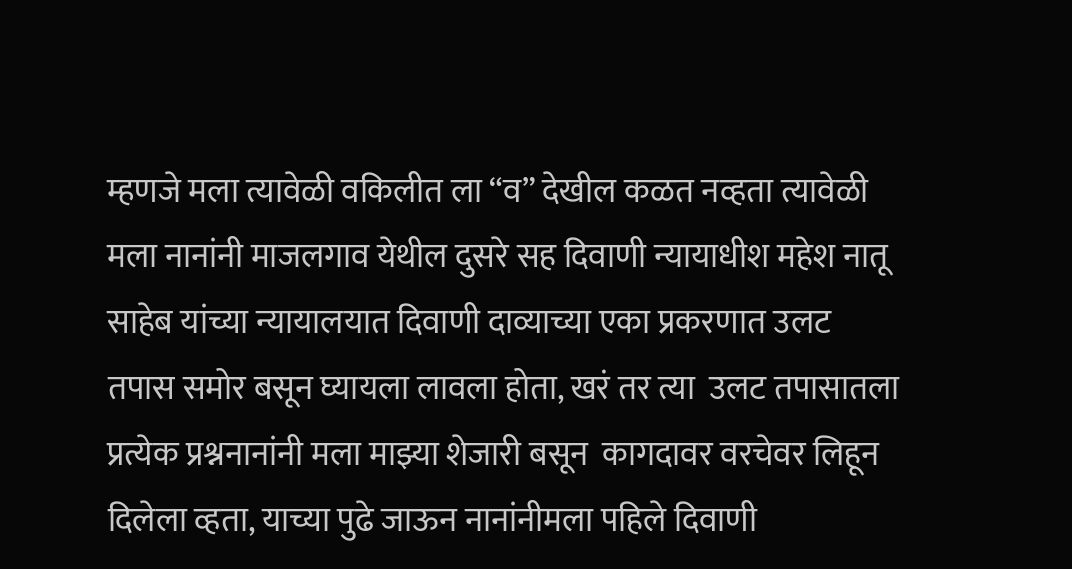म्हणजे मला त्यावेळी वकिलीत ला “व” देखील कळत नव्हता त्यावेळी मला नानांनी माजलगाव येथील दुसरे सह दिवाणी न्यायाधीश महेश नातू साहेब यांच्या न्यायालयात दिवाणी दाव्याच्या एका प्रकरणात उलट तपास समोर बसून घ्यायला लावला होता, खरं तर त्या  उलट तपासातला प्रत्येक प्रश्ननानांनी मला माझ्या शेजारी बसून  कागदावर वरचेवर लिहून दिलेला व्हता, याच्या पुढे जाऊन नानांनीमला पहिले दिवाणी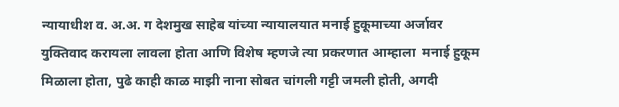न्यायाधीश व. अ.अ. ग देशमुख साहेब यांच्या न्यायालयात मनाई हुकूमाच्या अर्जावर युक्तिवाद करायला लावला होता आणि विशेष म्हणजे त्या प्रकरणात आम्हाला  मनाई हुकूम मिळाला होता, पुढे काही काळ माझी नाना सोबत चांगली गट्टी जमली होती, अगदी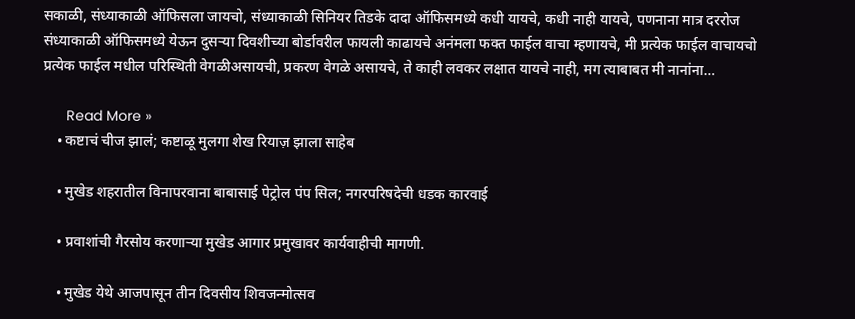सकाळी, संध्याकाळी ऑफिसला जायचो, संध्याकाळी सिनियर तिडके दादा ऑफिसमध्ये कधी यायचे, कधी नाही यायचे, पणनाना मात्र दररोज संध्याकाळी ऑफिसमध्ये येऊन दुसऱ्या दिवशीच्या बोर्डावरील फायली काढायचे अनंमला फक्त फाईल वाचा म्हणायचे, मी प्रत्येक फाईल वाचायचो प्रत्येक फाईल मधील परिस्थिती वेगळीअसायची, प्रकरण वेगळे असायचे, ते काही लवकर लक्षात यायचे नाही, मग त्याबाबत मी नानांना…

      Read More »
    • कष्टाचं चीज झालं; कष्टाळू मुलगा शेख रियाज़ झाला साहेब

    • मुखेड शहरातील विनापरवाना बाबासाई पेट्रोल पंप सिल; नगरपरिषदेची धडक कारवाई

    • प्रवाशांची गैरसोय करणाऱ्या मुखेड आगार प्रमुखावर कार्यवाहीची मागणी.

    • मुखेड येथे आजपासून तीन दिवसीय शिवजन्मोत्सव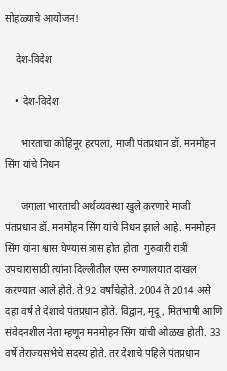सोहळ्याचे आयोजन!

    देश-विदेश

    • देश-विदेश

      भारताचा कोहिनूर हरपला, माजी पंतप्रधान डॉ. मनमोहन सिंग यांचे निधन

      जगाला भारताची अर्थव्यवस्था खुले करणारे माजी पंतप्रधान डॉ. मनमोहन सिंग यांचे निधन झाले आहे. मनमोहन सिंग यांना श्वास घेण्यास त्रास होत होता  गुरुवारी रात्री उपचारासाठी त्यांना दिल्लीतील एम्स रुग्णालयात दाखल करण्यात आले होते. ते 92 वर्षांचेहोते. 2004 ते 2014 असे दहा वर्ष ते देशाचे पंतप्रधान होते. विद्वान, मृदू, मितभाषी आणि संवेदनशील नेता म्हणून मनमोहन सिंग यांची ओळख होती. 33 वर्षे तेराज्यसभेचे सदस्य होते. तर देशाचे पहिले पंतप्रधान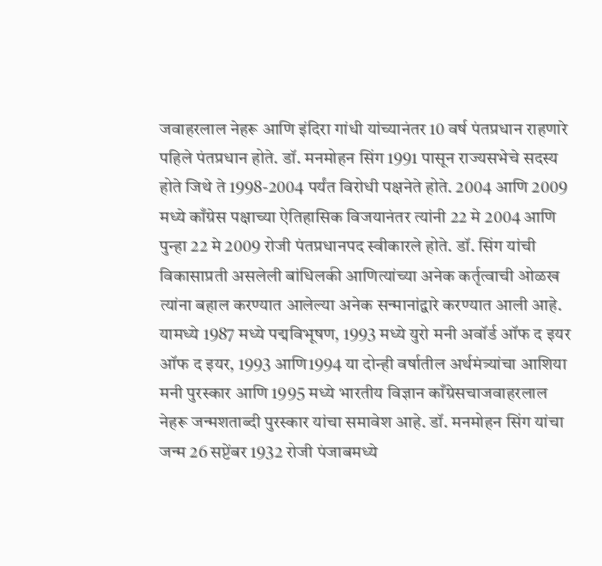जवाहरलाल नेहरू आणि इंदिरा गांधी यांच्यानंतर 10 वर्ष पंतप्रधान राहणारे पहिले पंतप्रधान होते. डॉ. मनमोहन सिंग 1991 पासून राज्यसभेचे सदस्य होते जिथे ते 1998-2004 पर्यंत विरोधी पक्षनेते होते. 2004 आणि 2009 मध्ये काँग्रेस पक्षाच्या ऐतिहासिक विजयानंतर त्यांनी 22 मे 2004 आणि पुन्हा 22 मे 2009 रोजी पंतप्रधानपद स्वीकारले होते. डॉ. सिंग यांची विकासाप्रती असलेली बांधिलकी आणित्यांच्या अनेक कर्तृत्वाची ओळख त्यांना बहाल करण्यात आलेल्या अनेक सन्मानांद्वारे करण्यात आली आहे. यामध्ये 1987 मध्ये पद्मविभूषण, 1993 मध्ये युरो मनी अवॉर्ड ऑफ द इयर ऑफ द इयर, 1993 आणि1994 या दोन्ही वर्षातील अर्थमंत्र्यांचा आशिया मनी पुरस्कार आणि 1995 मध्ये भारतीय विज्ञान काँग्रेसचाजवाहरलाल नेहरू जन्मशताब्दी पुरस्कार यांचा समावेश आहे. डॉ. मनमोहन सिंग यांचा जन्म 26 सप्टेंबर 1932 रोजी पंजाबमध्ये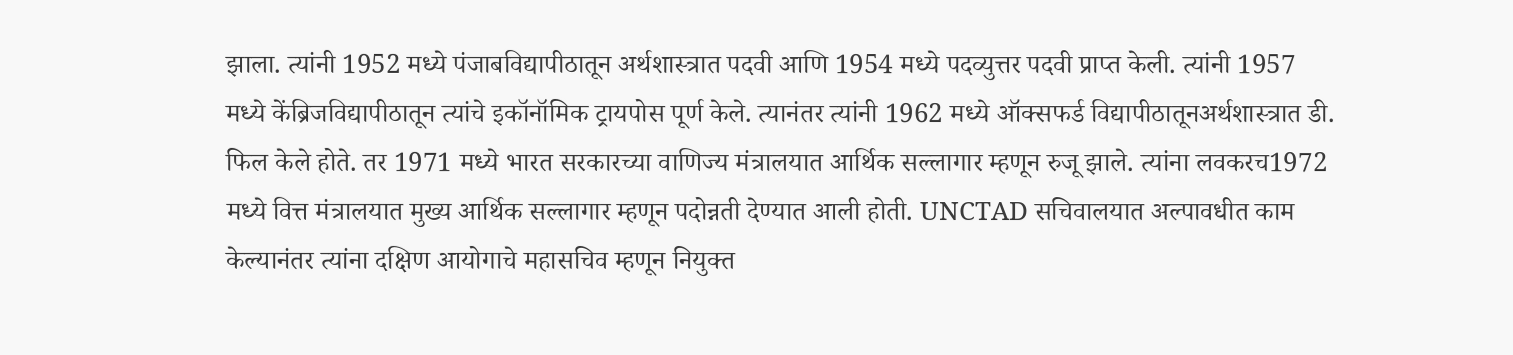झाला. त्यांनी 1952 मध्ये पंजाबविद्यापीठातून अर्थशास्त्रात पदवी आणि 1954 मध्ये पदव्युत्तर पदवी प्राप्त केली. त्यांनी 1957 मध्ये केंब्रिजविद्यापीठातून त्यांचे इकॉनॉमिक ट्रायपोस पूर्ण केले. त्यानंतर त्यांनी 1962 मध्ये ऑक्सफर्ड विद्यापीठातूनअर्थशास्त्रात डी. फिल केले होते. तर 1971 मध्ये भारत सरकारच्या वाणिज्य मंत्रालयात आर्थिक सल्लागार म्हणून रुजू झाले. त्यांना लवकरच1972 मध्ये वित्त मंत्रालयात मुख्य आर्थिक सल्लागार म्हणून पदोन्नती देण्यात आली होती. UNCTAD सचिवालयात अल्पावधीत काम केल्यानंतर त्यांना दक्षिण आयोगाचे महासचिव म्हणून नियुक्त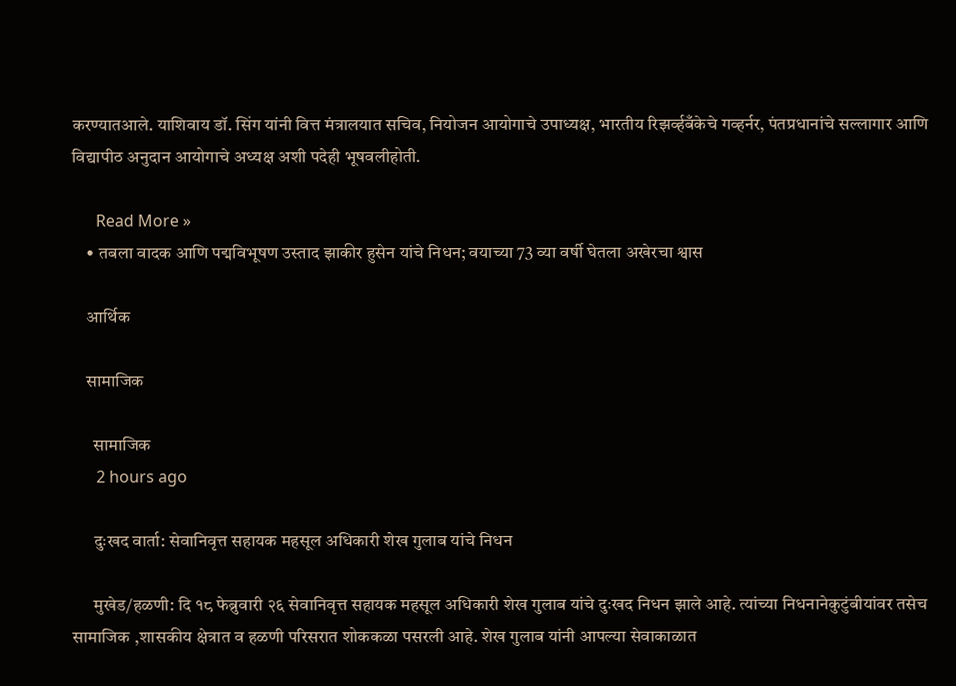करण्यातआले. याशिवाय डॉ. सिंग यांनी वित्त मंत्रालयात सचिव, नियोजन आयोगाचे उपाध्यक्ष, भारतीय रिझर्व्हबँकेचे गव्हर्नर, पंतप्रधानांचे सल्लागार आणि विद्यापीठ अनुदान आयोगाचे अध्यक्ष अशी पदेही भूषवलीहोती.

      Read More »
    • तबला वादक आणि पद्मविभूषण उस्ताद झाकीर हुसेन यांचे निधन; वयाच्या 73 व्या वर्षी घेतला अखेरचा श्वास

    आर्थिक

    सामाजिक

      सामाजिक
      2 hours ago

      दुःखद वार्ता: सेवानिवृत्त सहायक महसूल अधिकारी शेख गुलाब यांचे निधन

      मुखेड/हळणी: दि १८ फेब्रुवारी २६ सेवानिवृत्त सहायक महसूल अधिकारी शेख गुलाब यांचे दुःखद निधन झाले आहे. त्यांच्या निधनानेकुटुंबीयांवर तसेच सामाजिक ,शासकीय क्षेत्रात व हळणी परिसरात शोककळा पसरली आहे. शेख गुलाब यांनी आपल्या सेवाकाळात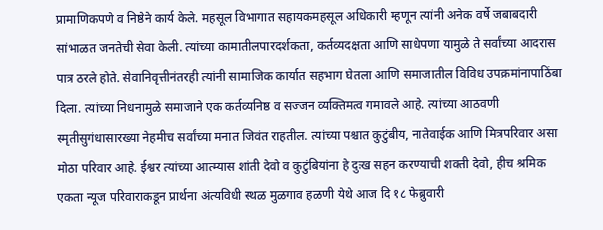प्रामाणिकपणे व निष्ठेने कार्य केले. महसूल विभागात सहायकमहसूल अधिकारी म्हणून त्यांनी अनेक वर्षे जबाबदारी सांभाळत जनतेची सेवा केली. त्यांच्या कामातीलपारदर्शकता, कर्तव्यदक्षता आणि साधेपणा यामुळे ते सर्वांच्या आदरास पात्र ठरले होते. सेवानिवृत्तीनंतरही त्यांनी सामाजिक कार्यात सहभाग घेतला आणि समाजातील विविध उपक्रमांनापाठिंबा दिला. त्यांच्या निधनामुळे समाजाने एक कर्तव्यनिष्ठ व सज्जन व्यक्तिमत्व गमावले आहे. त्यांच्या आठवणी स्मृतीसुगंधासारख्या नेहमीच सर्वांच्या मनात जिवंत राहतील. त्यांच्या पश्चात कुटुंबीय, नातेवाईक आणि मित्रपरिवार असा मोठा परिवार आहे. ईश्वर त्यांच्या आत्म्यास शांती देवो व कुटुंबियांना हे दुःख सहन करण्याची शक्ती देवो, हीच श्रमिक एकता न्यूज परिवाराकडून प्रार्थना अंत्यविधी स्थळ मुळगाव हळणी येथे आज दि १८ फेब्रुवारी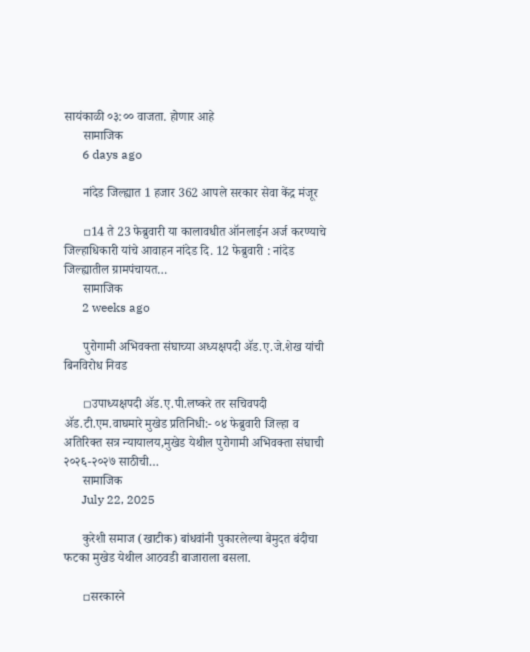सायंकाळी ०३:०० वाजता. होणार आहे
      सामाजिक
      6 days ago

      नांदेड जिल्ह्यात 1 हजार 362 आपले सरकार सेवा केंद्र मंजूर

      ▫14 ते 23 फेब्रुवारी या कालावधीत ऑनलाईन अर्ज करण्याचे जिल्हाधिकारी यांचे आवाहन नांदेड दि. 12 फेब्रुवारी : नांदेड जिल्ह्यातील ग्रामपंचायत…
      सामाजिक
      2 weeks ago

      पुरोगामी अभिवक्ता संघाच्या अध्यक्षपदी ॲड.ए.जे.शेख यांची बिनविरोध निवड

      ◽उपाध्यक्षपदी ॲड.ए.पी.लष्करे तर सचिवपदी ॲड.टी.एम.वाघमारे मुखेड प्रतिनिधी:- ०४ फेब्रुवारी जिल्हा व अतिरिक्त सत्र न्यायालय,मुखेड येथील पुरोगामी अभिवक्ता संघाची २०२६-२०२७ साठीची…
      सामाजिक
      July 22, 2025

      कुरेशी समाज (खाटीक) बांधवांनी पुकारलेल्या बेमुदत बंदीचा फटका मुखेड येथील आठवडी बाजाराला बसला.

      ▫सरकारने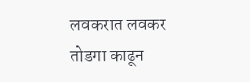लवकरात लवकर तोडगा काढून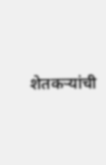शेतकऱ्यांची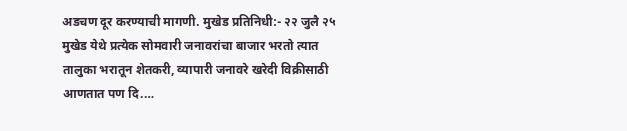अडचण दूर करण्याची मागणी. मुखेड प्रतिनिधी:- २२ जुलै २५ मुखेड येथे प्रत्येक सोमवारी जनावरांचा बाजार भरतो त्यात तालुका भरातून शेतकरी, व्यापारी जनावरे खरेदी विक्रीसाठी आणतात पण दि.…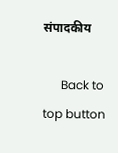संपादकीय

      Back to top button